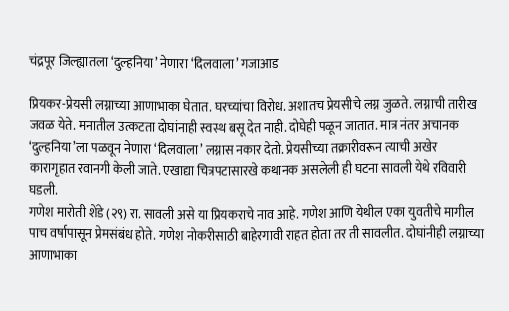चंद्रपूर जिल्ह्यातला ‘दुल्हनिया’ नेणारा ‘दिलवाला’ गजाआड

प्रियकर-प्रेयसी लग्नाच्या आणाभाका घेतात. घरच्यांचा विरोध. अशातच प्रेयसीचे लग्न जुळते. लग्नाची तारीख जवळ येते. मनातील उत्कटता दोघांनाही स्वस्थ बसू देत नाही. दोघेही पळून जातात. मात्र नंतर अचानक ‘दुल्हनिया’ला पळवून नेणारा ‘दिलवाला’ लग्नास नकार देतो. प्रेयसीच्या तक्रारीवरून त्याची अखेर कारागृहात रवानगी केली जाते. एखाद्या चित्रपटासारखे कथानक असलेली ही घटना सावली येथे रविवारी घडली.
गणेश मारोती शेंडे (२९) रा. सावली असे या प्रियकराचे नाव आहे. गणेश आणि येथील एका युवतीचे मागील पाच वर्षापासून प्रेमसंबंध होते. गणेश नोकरीसाठी बाहेरगावी राहत होता तर ती सावलीत. दोघांनीही लग्नाच्या आणाभाका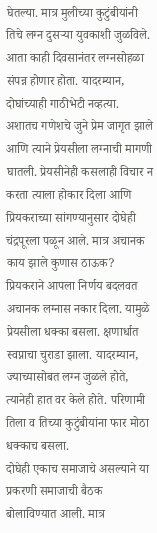घेतल्या. मात्र मुलीच्या कुटुंबीयांनी तिचे लग्न दुसऱ्या युवकाशी जुळविले. आता काही दिवसानंतर लग्नसोहळा संपन्न होणार होता. यादरम्यान, दोघांच्याही गाठीभेटी नव्हत्या. अशातच गणेशचे जुने प्रेम जागृत झाले आणि त्याने प्रेयसीला लग्नाची मागणी घातली. प्रेयसीनेही कसलाही विचार न करता त्याला होकार दिला आणि प्रियकराच्या सांगण्यानुसार दोघेही चंद्रपूरला पळून आले. मात्र अचानक काय झाले कुणास ठाऊक? प्रियकराने आपला निर्णय बदलवत अचानक लग्नास नकार दिला. यामुळे प्रेयसीला धक्का बसला. क्षणार्धात स्वप्नाचा चुराडा झाला. यादरम्यान, ज्याच्यासोबत लग्न जुळले होते, त्यानेही हात वर केले होते. परिणामी तिला व तिच्या कुटुंबीयांना फार मोठा धक्काच बसला.
दोघेही एकाच समाजाचे असल्याने या प्रकरणी समाजाची बैठक बोलाविण्यात आली. मात्र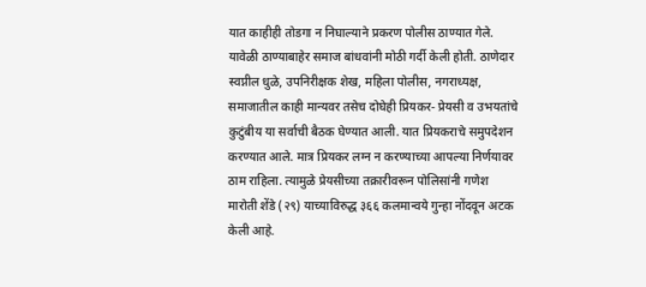यात काहीही तोडगा न निघाल्याने प्रकरण पोलीस ठाण्यात गेले. यावेळी ठाण्याबाहेर समाज बांधवांनी मोठी गर्दी केली होती. ठाणेदार स्वप्नील धुळे, उपनिरीक्षक शेख, महिला पोलीस, नगराध्यक्ष, समाजातील काही मान्यवर तसेच दोघेही प्रियकर- प्रेयसी व उभयतांचे कुटुंबीय या सर्वाची बैठक घेण्यात आली. यात प्रियकराचे समुपदेशन करण्यात आले. मात्र प्रियकर लग्न न करण्याच्या आपल्या निर्णयावर ठाम राहिला. त्यामुळे प्रेयसीच्या तक्रारीवरून पोलिसांनी गणेश मारोती शेंडे (२९) याच्याविरुद्ध ३६६ कलमान्वये गुन्हा नोंदवून अटक केली आहे.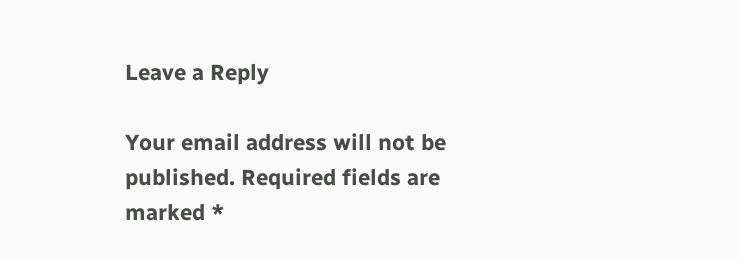Leave a Reply

Your email address will not be published. Required fields are marked *